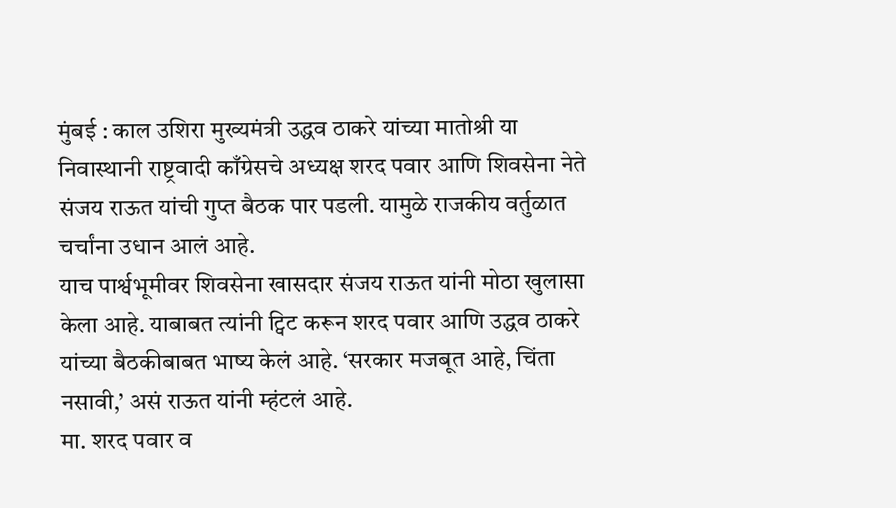मुंबई : काल उशिरा मुख्यमंत्री उद्धव ठाकरे यांच्या मातोश्री या निवास्थानी राष्ट्रवादी काँग्रेसचे अध्यक्ष शरद पवार आणि शिवसेना नेते संजय राऊत यांची गुप्त बैठक पार पडली. यामुळे राजकीय वर्तुळात चर्चांना उधान आलं आहे.
याच पार्श्वभूमीवर शिवसेना खासदार संजय राऊत यांनी मोठा खुलासा केला आहे. याबाबत त्यांनी ट्विट करून शरद पवार आणि उद्धव ठाकरे यांच्या बैठकीबाबत भाष्य केलं आहे. ‘सरकार मजबूत आहे, चिंता नसावी,’ असं राऊत यांनी म्हंटलं आहे.
मा. शरद पवार व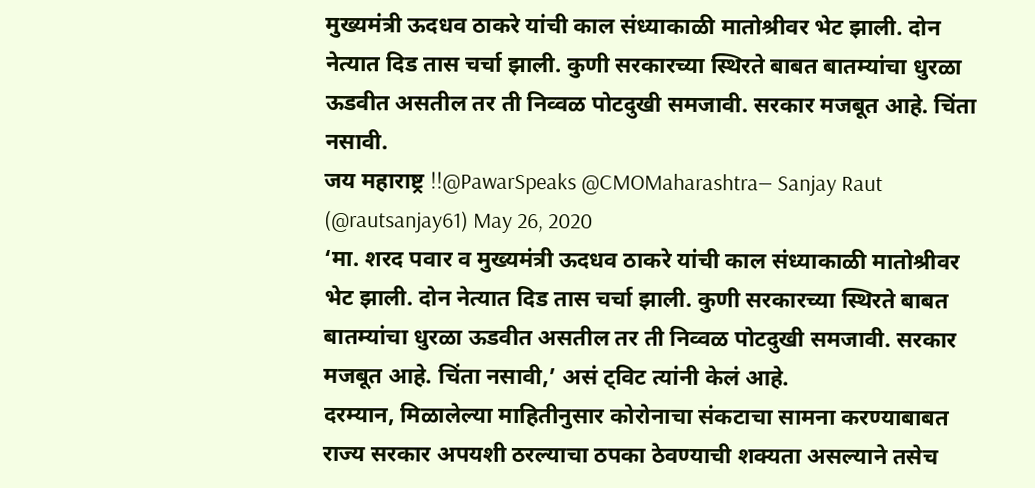मुख्यमंत्री ऊदधव ठाकरे यांची काल संध्याकाळी मातोश्रीवर भेट झाली. दोन नेत्यात दिड तास चर्चा झाली. कुणी सरकारच्या स्थिरते बाबत बातम्यांचा धुरळा ऊडवीत असतील तर ती निव्वळ पोटदुखी समजावी. सरकार मजबूत आहे. चिंता नसावी.
जय महाराष्ट्र !!@PawarSpeaks @CMOMaharashtra— Sanjay Raut (@rautsanjay61) May 26, 2020
‘मा. शरद पवार व मुख्यमंत्री ऊदधव ठाकरे यांची काल संध्याकाळी मातोश्रीवर भेट झाली. दोन नेत्यात दिड तास चर्चा झाली. कुणी सरकारच्या स्थिरते बाबत बातम्यांचा धुरळा ऊडवीत असतील तर ती निव्वळ पोटदुखी समजावी. सरकार मजबूत आहे. चिंता नसावी,’ असं ट्विट त्यांनी केलं आहे.
दरम्यान, मिळालेल्या माहितीनुसार कोरोनाचा संकटाचा सामना करण्याबाबत राज्य सरकार अपयशी ठरल्याचा ठपका ठेवण्याची शक्यता असल्याने तसेच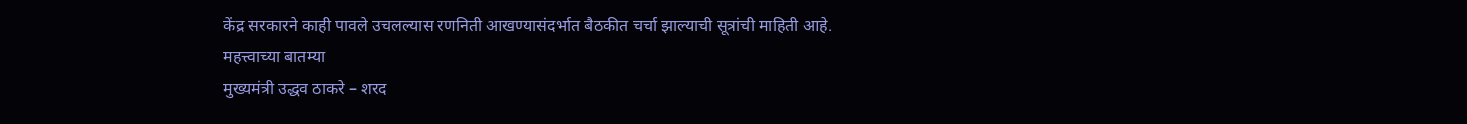केंद्र सरकारने काही पावले उचलल्यास रणनिती आखण्यासंदर्भात बैठकीत चर्चा झाल्याची सूत्रांची माहिती आहे.
महत्त्वाच्या बातम्या
मुख्यमंत्री उद्धव ठाकरे – शरद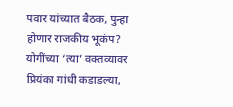पवार यांच्यात बैठक, पुन्हा होणार राजकीय भूकंप?
योगींच्या ‘त्या’ वक्तव्यावर प्रियंका गांधी कडाडल्या,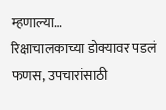म्हणाल्या…
रिक्षाचालकाच्या डोक्यावर पडलं फणस, उपचारांसाठी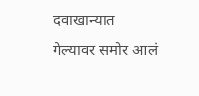दवाखान्यात गेल्यावर समोर आलं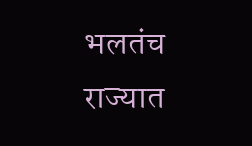भलतंच
राज्यात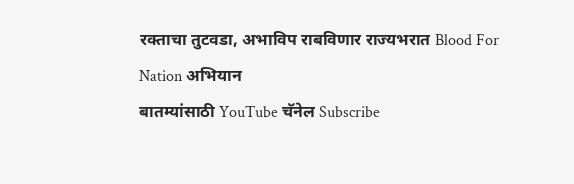रक्ताचा तुटवडा, अभाविप राबविणार राज्यभरात Blood For Nation अभियान
बातम्यांसाठी YouTube चॅनेल Subscribe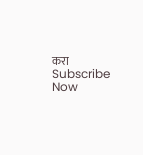करा
Subscribe Now